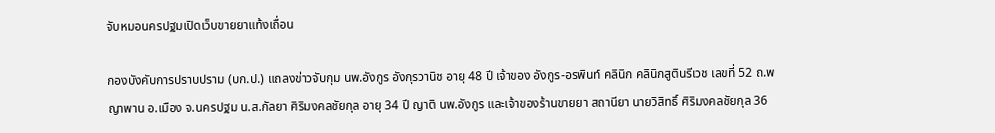จับหมอนครปฐมเปิดเว็บขายยาแท้งเถื่อน

กองบังคับการปราบปราม (บก.ป.) แถลงข่าวจับกุม นพ.อังกูร อังกุรวานิช อายุ 48 ปี เจ้าของ อังกูร-อรพินท์ คลินิก คลินิกสูตินรีเวช เลขที่ 52 ถ.พญาพาน อ.เมือง จ.นครปฐม น.ส.กัลยา ศิริมงคลชัยกุล อายุ 34 ปี ญาติ นพ.อังกูร และเจ้าของร้านขายยา สถานียา นายวิสิทธิ์ ศิริมงคลชัยกุล 36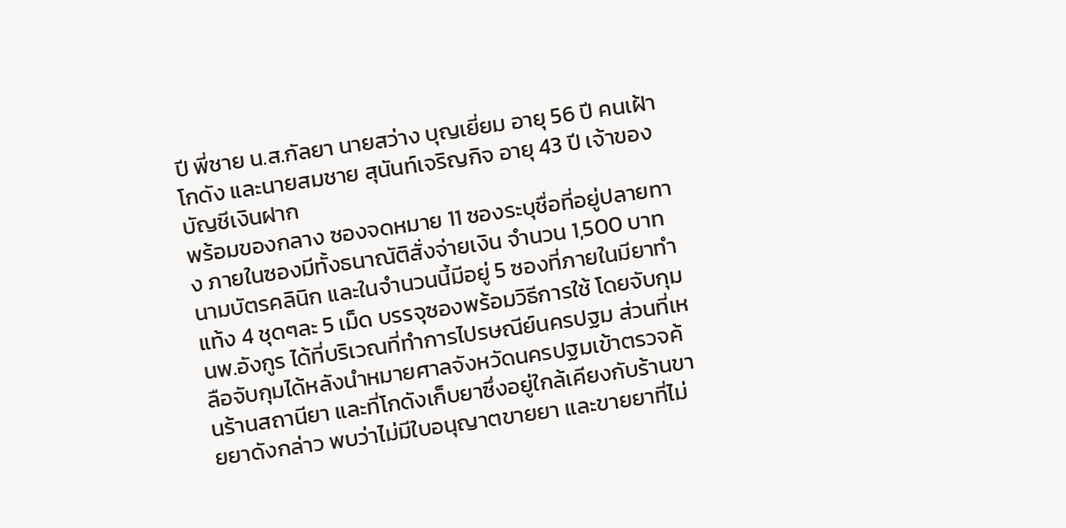ปี พี่ชาย น.ส.กัลยา นายสว่าง บุญเยี่ยม อายุ 56 ปี คนเฝ้าโกดัง และนายสมชาย สุนันท์เจริญกิจ อายุ 43 ปี เจ้าของบัญชีเงินฝาก
พร้อมของกลาง ซองจดหมาย 11 ซองระบุชื่อที่อยู่ปลายทาง ภายในซองมีทั้งธนาณัติสั่งจ่ายเงิน จำนวน 1,500 บาท นามบัตรคลินิก และในจำนวนนี้มีอยู่ 5 ซองที่ภายในมียาทำแท้ง 4 ชุดๆละ 5 เม็ด บรรจุซองพร้อมวิธีการใช้ โดยจับกุม นพ.อังกูร ได้ที่บริเวณที่ทำการไปรษณีย์นครปฐม ส่วนที่เหลือจับกุมได้หลังนำหมายศาลจังหวัดนครปฐมเข้าตรวจค้นร้านสถานียา และที่โกดังเก็บยาซึ่งอยู่ใกล้เคียงกับร้านขายยาดังกล่าว พบว่าไม่มีใบอนุญาตขายยา และขายยาที่ไม่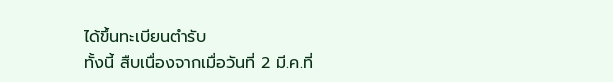ได้ขึ้นทะเบียนตำรับ
ทั้งนี้ สืบเนื่องจากเมื่อวันที่ 2 มี.ค.ที่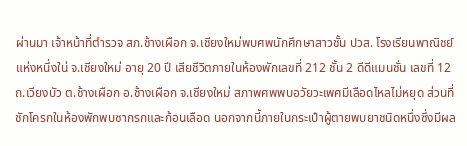ผ่านมา เจ้าหน้าที่ตำรวจ สภ.ช้างเผือก จ.เชียงใหม่พบศพนักศึกษาสาวชั้น ปวส. โรงเรียนพาณิชย์แห่งหนึ่งใน่ จ.เชียงใหม่ อายุ 20 ปี เสียชีวิตภายในห้องพักเลขที่ 212 ชั้น 2 ดีดีแมนชั่น เลขที่ 12 ถ.เวียงบัว ต.ช้างเผือก อ.ช้างเผือก จ.เชียงใหม่ สภาพศพพบอวัยวะเพศมีเลือดไหลไม่หยุด ส่วนที่ชักโครกในห้องพักพบซากรกและก้อนเลือด นอกจากนี้ภายในกระเป๋าผู้ตายพบยาชนิดหนึ่งซึ่งมีผล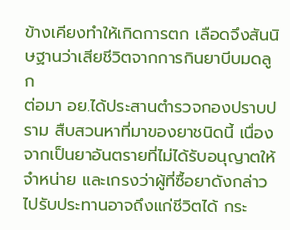ข้างเคียงทำให้เกิดการตก เลือดจึงสันนิษฐานว่าเสียชีวิตจากการกินยาบีบมดลูก
ต่อมา อย.ได้ประสานตำรวจกองปราบปราม สืบสวนหาที่มาของยาชนิดนี้ เนื่องจากเป็นยาอันตรายที่ไม่ได้รับอนุญาตให้จำหน่าย และเกรงว่าผู้ที่ซื้อยาดังกล่าวไปรับประทานอาจถึงแก่ชีวิตได้ กระ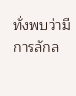ทั่งพบว่ามีการลักล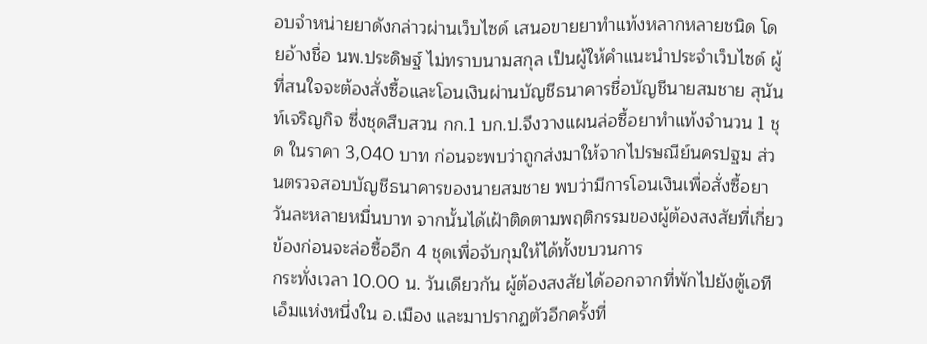อบจำหน่ายยาดังกล่าวผ่านเว็บไซด์ เสนอขายยาทำแท้งหลากหลายชนิด โดยอ้างชื่อ นพ.ประดิษฐ์ ไม่ทราบนามสกุล เป็นผู้ให้คำแนะนำประจำเว็บไซด์ ผู้ที่สนใจจะต้องสั่งซื้อและโอนเงินผ่านบัญชีธนาคารชื่อบัญชีนายสมชาย สุนันท์เจริญกิจ ซึ่งชุดสืบสวน กก.1 บก.ป.จึงวางแผนล่อซื้อยาทำแท้งจำนวน 1 ชุด ในราคา 3,040 บาท ก่อนจะพบว่าถูกส่งมาให้จากไปรษณีย์นครปฐม ส่วนตรวจสอบบัญชีธนาคารของนายสมชาย พบว่ามีการโอนเงินเพื่อสั่งซื้อยาวันละหลายหมื่นบาท จากนั้นได้เฝ้าติดตามพฤติกรรมของผู้ต้องสงสัยที่เกี่ยวข้องก่อนจะล่อซื้ออีก 4 ชุดเพื่อจับกุมให้ได้ทั้งขบวนการ
กระทั่งเวลา 10.00 น. วันเดียวกัน ผู้ต้องสงสัยได้ออกจากที่พักไปยังตู้เอทีเอ็มแห่งหนึ่งใน อ.เมือง และมาปรากฏตัวอีกครั้งที่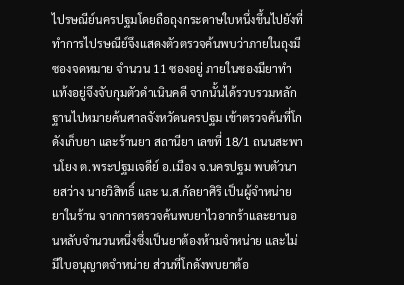ไปรษณีย์นครปฐมโดยถือถุงกระดาษใบหนึ่งขึ้นไปยังที่ ทำการไปรษณีย์จึงแสดงตัวตรวจค้นพบว่าภายในถุงมีซองจดหมาย จำนวน 11 ซองอยู่ ภายในซองมียาทำแท้งอยู่จึงจับกุมตัวดำเนินคดี จากนั้นได้รวบรวมหลักฐานไปหมายค้นศาลจังหวัดนครปฐม เข้าตรวจค้นที่โกดังเก็บยา และร้านยา สถานียา เลขที่ 18/1 ถนนสะพานโยง ต.พระปฐมเจดีย์ อ.เมือง จ.นครปฐม พบตัวนายสว่าง นายวิสิทธิ์ และ น.ส.กัลยาศิริ เป็นผู้จำหน่ายยาในร้าน จากการตรวจค้นพบยาไวอากร้าและยานอนหลับจำนวนหนึ่งซึ่งเป็นยาต้องห้ามจำหน่าย และไม่มีใบอนุญาตจำหน่าย ส่วนที่โกดังพบยาต้อ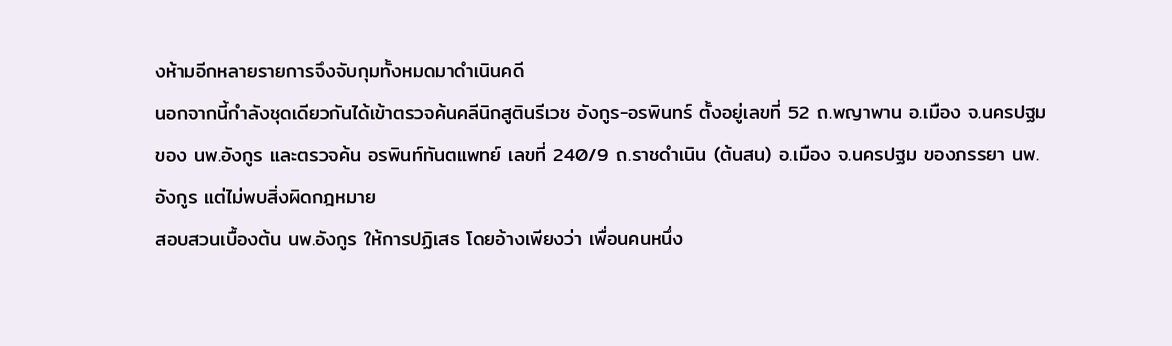งห้ามอีกหลายรายการจึงจับกุมทั้งหมดมาดำเนินคดี
นอกจากนี้กำลังชุดเดียวกันได้เข้าตรวจค้นคลีนิกสูตินรีเวช อังกูร-อรพินทร์ ตั้งอยู่เลขที่ 52 ถ.พญาพาน อ.เมือง จ.นครปฐม ของ นพ.อังกูร และตรวจค้น อรพินท์ทันตแพทย์ เลขที่ 240/9 ถ.ราชดำเนิน (ต้นสน) อ.เมือง จ.นครปฐม ของภรรยา นพ.อังกูร แต่ไม่พบสิ่งผิดกฎหมาย
สอบสวนเบื้องต้น นพ.อังกูร ให้การปฏิเสธ โดยอ้างเพียงว่า เพื่อนคนหนึ่ง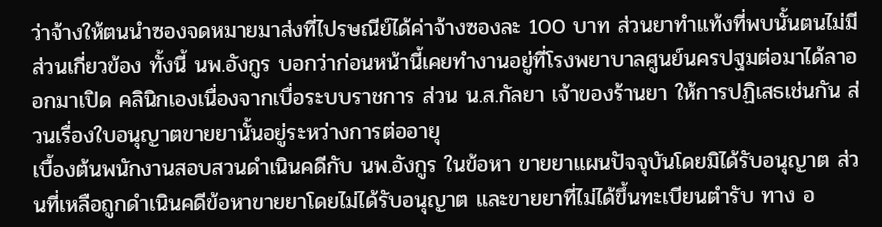ว่าจ้างให้ตนนำซองจดหมายมาส่งที่ไปรษณีย์ได้ค่าจ้างซองละ 100 บาท ส่วนยาทำแท้งที่พบนั้นตนไม่มีส่วนเกี่ยวข้อง ทั้งนี้ นพ.อังกูร บอกว่าก่อนหน้านี้เคยทำงานอยู่ที่โรงพยาบาลศูนย์นครปฐมต่อมาได้ลาออกมาเปิด คลินิกเองเนื่องจากเบื่อระบบราชการ ส่วน น.ส.กัลยา เจ้าของร้านยา ให้การปฏิเสธเช่นกัน ส่วนเรื่องใบอนุญาตขายยานั้นอยู่ระหว่างการต่ออายุ
เบื้องต้นพนักงานสอบสวนดำเนินคดีกับ นพ.อังกูร ในข้อหา ขายยาแผนปัจจุบันโดยมิได้รับอนุญาต ส่วนที่เหลือถูกดำเนินคดีข้อหาขายยาโดยไม่ได้รับอนุญาต และขายยาที่ไม่ได้ขึ้นทะเบียนตำรับ ทาง อ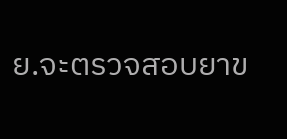ย.จะตรวจสอบยาข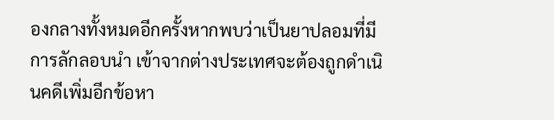องกลางทั้งหมดอีกครั้งหากพบว่าเป็นยาปลอมที่มีการลักลอบนำ เข้าจากต่างประเทศจะต้องถูกดำเนินคดีเพิ่มอีกข้อหา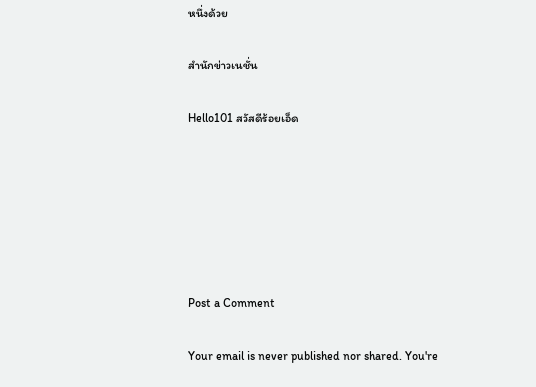หนึ่งด้วย

สำนักข่าวเนชั่น

Hello101 สวัสดีร้อยเอ็ด






Post a Comment

Your email is never published nor shared. You're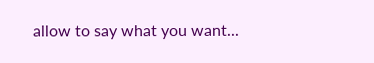allow to say what you want...